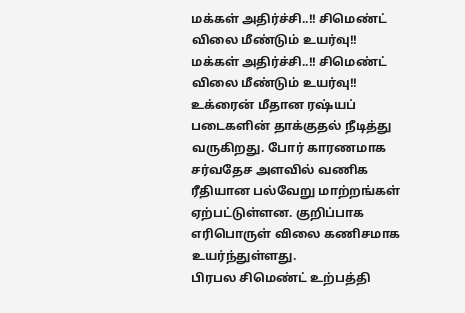மக்கள் அதிர்ச்சி..!! சிமெண்ட் விலை மீண்டும் உயர்வு!!
மக்கள் அதிர்ச்சி..!! சிமெண்ட் விலை மீண்டும் உயர்வு!!
உக்ரைன் மீதான ரஷ்யப் படைகளின் தாக்குதல் நீடித்து வருகிறது. போர் காரணமாக சர்வதேச அளவில் வணிக ரீதியான பல்வேறு மாற்றங்கள் ஏற்பட்டுள்ளன. குறிப்பாக எரிபொருள் விலை கணிசமாக உயர்ந்துள்ளது.
பிரபல சிமெண்ட் உற்பத்தி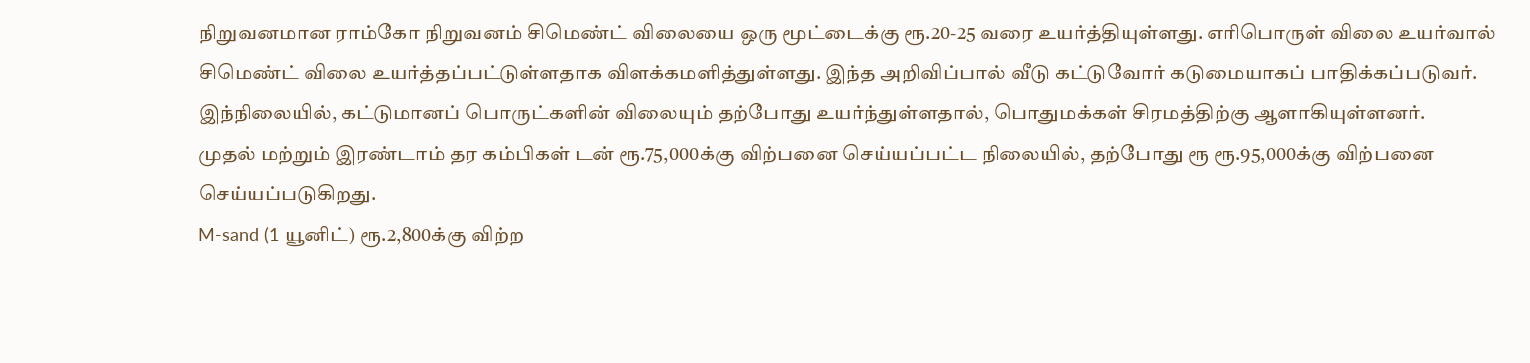நிறுவனமான ராம்கோ நிறுவனம் சிமெண்ட் விலையை ஒரு மூட்டைக்கு ரூ.20-25 வரை உயர்த்தியுள்ளது. எரிபொருள் விலை உயர்வால் சிமெண்ட் விலை உயர்த்தப்பட்டுள்ளதாக விளக்கமளித்துள்ளது. இந்த அறிவிப்பால் வீடு கட்டுவோர் கடுமையாகப் பாதிக்கப்படுவர்.
இந்நிலையில், கட்டுமானப் பொருட்களின் விலையும் தற்போது உயர்ந்துள்ளதால், பொதுமக்கள் சிரமத்திற்கு ஆளாகியுள்ளனர்.
முதல் மற்றும் இரண்டாம் தர கம்பிகள் டன் ரூ.75,000க்கு விற்பனை செய்யப்பட்ட நிலையில், தற்போது ரூ ரூ.95,000க்கு விற்பனை செய்யப்படுகிறது.
M-sand (1 யூனிட்) ரூ.2,800க்கு விற்ற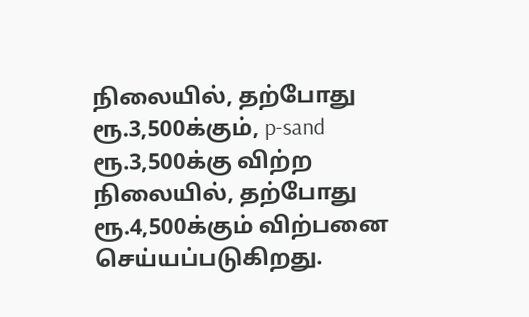நிலையில், தற்போது ரூ.3,500க்கும், p-sand ரூ.3,500க்கு விற்ற நிலையில், தற்போது ரூ.4,500க்கும் விற்பனை செய்யப்படுகிறது.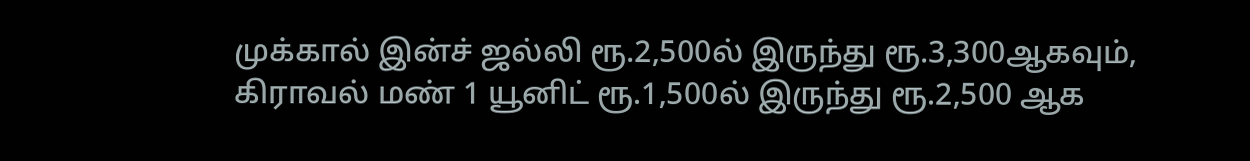முக்கால் இன்ச் ஜல்லி ரூ.2,500ல் இருந்து ரூ.3,300ஆகவும், கிராவல் மண் 1 யூனிட் ரூ.1,500ல் இருந்து ரூ.2,500 ஆக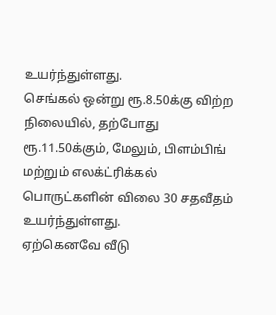உயர்ந்துள்ளது.
செங்கல் ஒன்று ரூ.8.50க்கு விற்ற நிலையில், தற்போது ரூ.11.50க்கும், மேலும், பிளம்பிங் மற்றும் எலக்ட்ரிக்கல் பொருட்களின் விலை 30 சதவீதம் உயர்ந்துள்ளது.
ஏற்கெனவே வீடு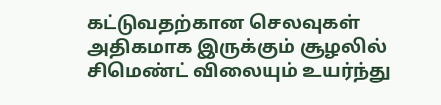கட்டுவதற்கான செலவுகள் அதிகமாக இருக்கும் சூழலில் சிமெண்ட் விலையும் உயர்ந்து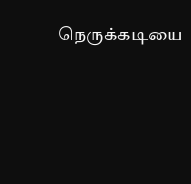நெருக்கடியை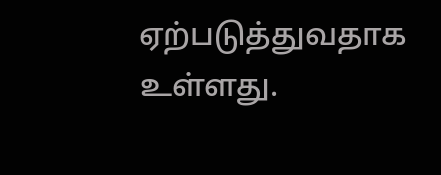ஏற்படுத்துவதாக உள்ளது.